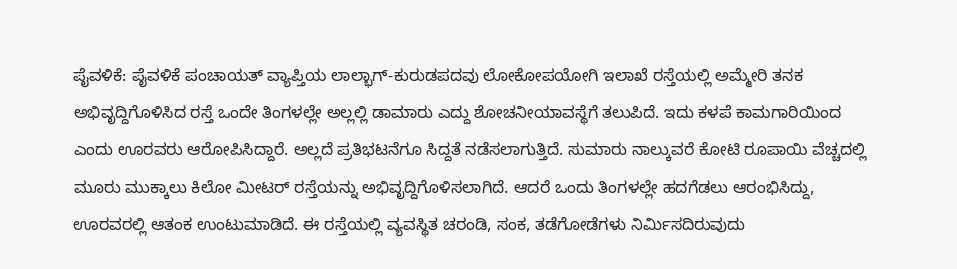ಪೈವಳಿಕೆ: ಪೈವಳಿಕೆ ಪಂಚಾಯತ್ ವ್ಯಾಪ್ತಿಯ ಲಾಲ್ಭಾಗ್-ಕುರುಡಪದವು ಲೋಕೋಪಯೋಗಿ ಇಲಾಖೆ ರಸ್ತೆಯಲ್ಲಿ ಅಮ್ಮೇರಿ ತನಕ ಅಭಿವೃದ್ದಿಗೊಳಿಸಿದ ರಸ್ತೆ ಒಂದೇ ತಿಂಗಳಲ್ಲೇ ಅಲ್ಲಲ್ಲಿ ಡಾಮಾರು ಎದ್ದು ಶೋಚನೀಯಾವಸ್ಥೆಗೆ ತಲುಪಿದೆ. ಇದು ಕಳಪೆ ಕಾಮಗಾರಿಯಿಂದ ಎಂದು ಊರವರು ಆರೋಪಿಸಿದ್ದಾರೆ. ಅಲ್ಲದೆ ಪ್ರತಿಭಟನೆಗೂ ಸಿದ್ದತೆ ನಡೆಸಲಾಗುತ್ತಿದೆ. ಸುಮಾರು ನಾಲ್ಕುವರೆ ಕೋಟಿ ರೂಪಾಯಿ ವೆಚ್ಚದಲ್ಲಿ ಮೂರು ಮುಕ್ಕಾಲು ಕಿಲೋ ಮೀಟರ್ ರಸ್ತೆಯನ್ನು ಅಭಿವೃದ್ದಿಗೊಳಿಸಲಾಗಿದೆ. ಆದರೆ ಒಂದು ತಿಂಗಳಲ್ಲೇ ಹದಗೆಡಲು ಆರಂಭಿಸಿದ್ದು, ಊರವರಲ್ಲಿ ಆತಂಕ ಉಂಟುಮಾಡಿದೆ. ಈ ರಸ್ತೆಯಲ್ಲಿ ವ್ಯವಸ್ಥಿತ ಚರಂಡಿ, ಸಂಕ, ತಡೆಗೋಡೆಗಳು ನಿರ್ಮಿಸದಿರುವುದು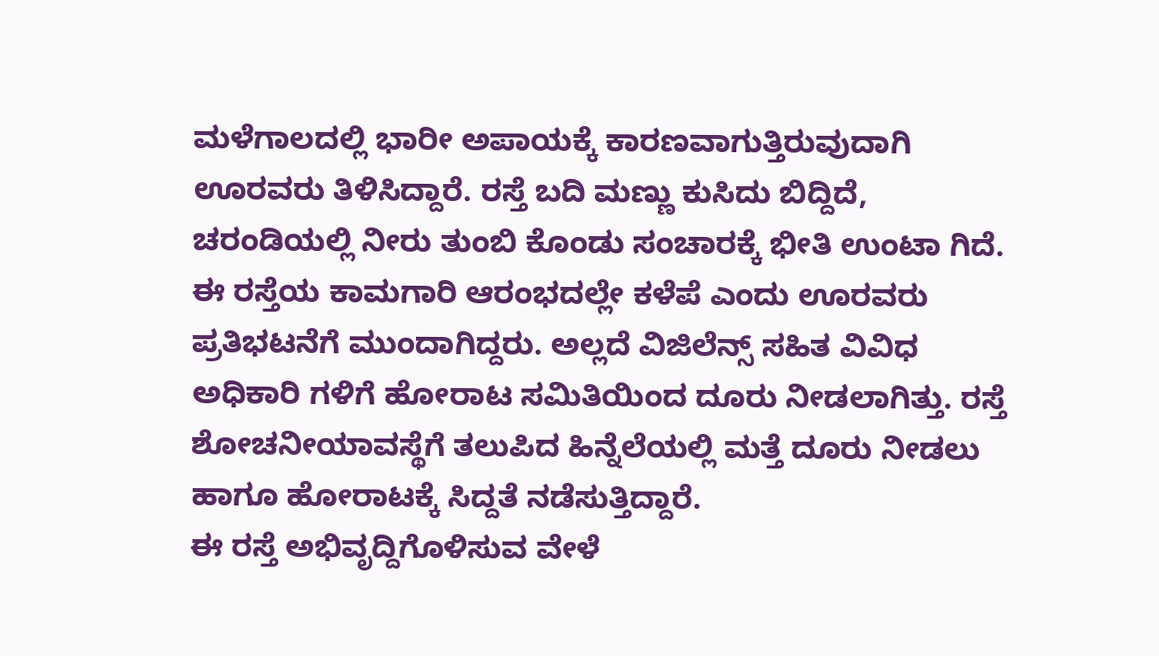ಮಳೆಗಾಲದಲ್ಲಿ ಭಾರೀ ಅಪಾಯಕ್ಕೆ ಕಾರಣವಾಗುತ್ತಿರುವುದಾಗಿ ಊರವರು ತಿಳಿಸಿದ್ದಾರೆ. ರಸ್ತೆ ಬದಿ ಮಣ್ಣು ಕುಸಿದು ಬಿದ್ದಿದೆ, ಚರಂಡಿಯಲ್ಲಿ ನೀರು ತುಂಬಿ ಕೊಂಡು ಸಂಚಾರಕ್ಕೆ ಭೀತಿ ಉಂಟಾ ಗಿದೆ. ಈ ರಸ್ತೆಯ ಕಾಮಗಾರಿ ಆರಂಭದಲ್ಲೇ ಕಳೆಪೆ ಎಂದು ಊರವರು ಪ್ರತಿಭಟನೆಗೆ ಮುಂದಾಗಿದ್ದರು. ಅಲ್ಲದೆ ವಿಜಿಲೆನ್ಸ್ ಸಹಿತ ವಿವಿಧ ಅಧಿಕಾರಿ ಗಳಿಗೆ ಹೋರಾಟ ಸಮಿತಿಯಿಂದ ದೂರು ನೀಡಲಾಗಿತ್ತು. ರಸ್ತೆ ಶೋಚನೀಯಾವಸ್ಥೆಗೆ ತಲುಪಿದ ಹಿನ್ನೆಲೆಯಲ್ಲಿ ಮತ್ತೆ ದೂರು ನೀಡಲು ಹಾಗೂ ಹೋರಾಟಕ್ಕೆ ಸಿದ್ದತೆ ನಡೆಸುತ್ತಿದ್ದಾರೆ.
ಈ ರಸ್ತೆ ಅಭಿವೃದ್ದಿಗೊಳಿಸುವ ವೇಳೆ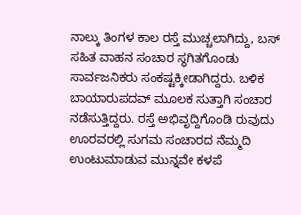ನಾಲ್ಕು ತಿಂಗಳ ಕಾಲ ರಸ್ತೆ ಮುಚ್ಚಲಾಗಿದ್ದು, ಬಸ್ ಸಹಿತ ವಾಹನ ಸಂಚಾರ ಸ್ಥಗಿತಗೊಂಡು ಸಾರ್ವಜನಿಕರು ಸಂಕಷ್ಟಕ್ಕೀಡಾಗಿದ್ದರು. ಬಳಿಕ ಬಾಯಾರುಪದವ್ ಮೂಲಕ ಸುತ್ತಾಗಿ ಸಂಚಾರ ನಡೆಸುತ್ತಿದ್ದರು. ರಸ್ತೆ ಅಭಿವೃದ್ದಿಗೊಂಡಿ ರುವುದು ಊರವರಲ್ಲಿ ಸುಗಮ ಸಂಚಾರದ ನೆಮ್ಮದಿ ಉಂಟುಮಾಡುವ ಮುನ್ನವೇ ಕಳಪೆ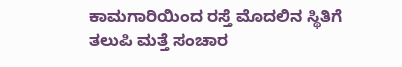ಕಾಮಗಾರಿಯಿಂದ ರಸ್ತೆ ಮೊದಲಿನ ಸ್ಥಿತಿಗೆ ತಲುಪಿ ಮತ್ತೆ ಸಂಚಾರ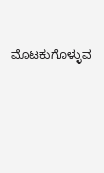ಮೊಟಕುಗೊಳ್ಳುವ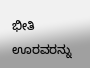ಭೀತಿ ಊರವರನ್ನು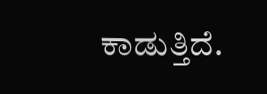ಕಾಡುತ್ತಿದೆ.